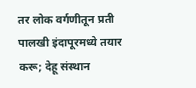तर लोक वर्गणीतून प्रती पालखी इंदापूरमध्ये तयार करू; देहू संस्थान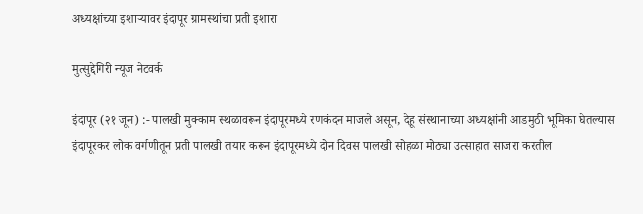अध्यक्षांच्या इशाऱ्यावर इंदापूर ग्रामस्थांचा प्रती इशारा

मुत्सुद्देगिरी न्यूज नेटवर्क

इंदापूर (२१ जून) :- पालखी मुक्काम स्थळावरून इंदापूरमध्ये रणकंदन माजले असून, देहू संस्थानाच्या अध्यक्षांनी आडमुठी भूमिका घेतल्यास इंदापूरकर लोक वर्गणीतून प्रती पालखी तयार करून इंदापूरमध्ये दोन दिवस पालखी सोहळा मोठ्या उत्साहात साजरा करतील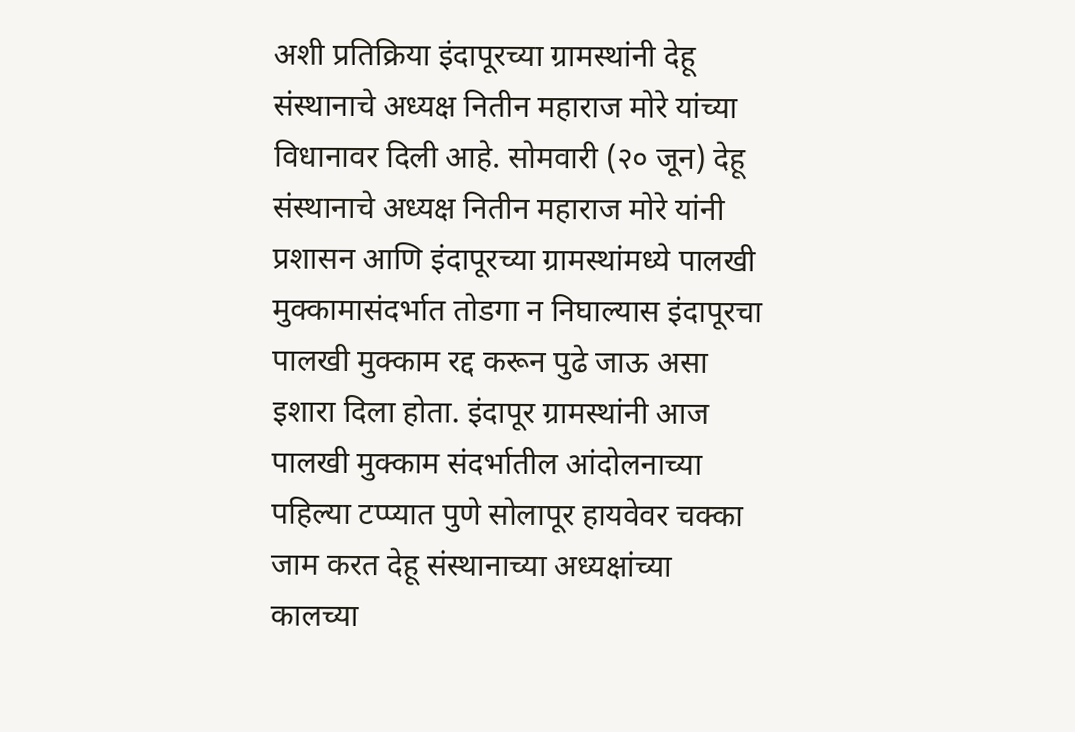अशी प्रतिक्रिया इंदापूरच्या ग्रामस्थांनी देहू संस्थानाचे अध्यक्ष नितीन महाराज मोरे यांच्या विधानावर दिली आहे. सोमवारी (२० जून) देहू संस्थानाचे अध्यक्ष नितीन महाराज मोरे यांनी प्रशासन आणि इंदापूरच्या ग्रामस्थांमध्ये पालखी मुक्कामासंदर्भात तोडगा न निघाल्यास इंदापूरचा पालखी मुक्काम रद्द करून पुढे जाऊ असा इशारा दिला होता. इंदापूर ग्रामस्थांनी आज पालखी मुक्काम संदर्भातील आंदोलनाच्या पहिल्या टप्प्यात पुणे सोलापूर हायवेवर चक्का जाम करत देहू संस्थानाच्या अध्यक्षांच्या कालच्या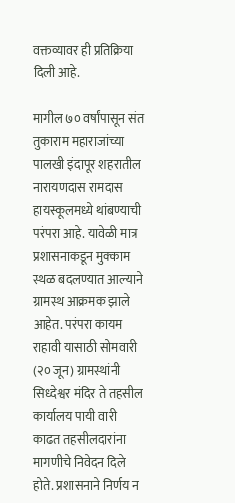वक्तव्यावर ही प्रतिक्रिया दिली आहे.

मागील ७० वर्षांपासून संत तुकाराम महाराजांच्या पालखी इंदापूर शहरातील नारायणदास रामदास हायस्कूलमध्ये थांबण्याची परंपरा आहे. यावेळी मात्र प्रशासनाकडून मुक्काम स्थळ बदलण्यात आल्याने ग्रामस्थ आक्रमक झाले आहेत. परंपरा कायम राहावी यासाठी सोमवारी (२० जून) ग्रामस्थांनी सिध्देश्वर मंदिर ते तहसील कार्यालय पायी वारी काढत तहसीलदारांना मागणीचे निवेदन दिले होते. प्रशासनाने निर्णय न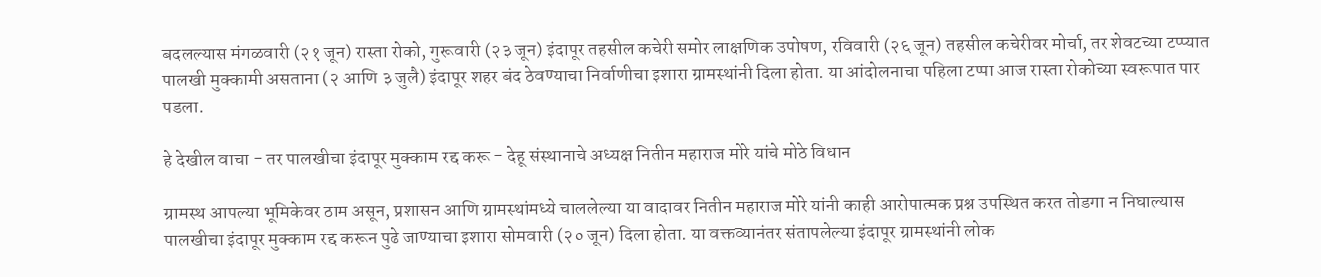बदलल्यास मंगळवारी (२१ जून) रास्ता रोको, गुरूवारी (२३ जून) इंदापूर तहसील कचेरी समोर लाक्षणिक उपोषण, रविवारी (२६ जून) तहसील कचेरीवर मोर्चा, तर शेवटच्या टप्प्यात पालखी मुक्कामी असताना (२ आणि ३ जुलै) इंदापूर शहर बंद ठेवण्याचा निर्वाणीचा इशारा ग्रामस्थांनी दिला होता. या आंदोलनाचा पहिला टप्पा आज रास्ता रोकोच्या स्वरूपात पार पडला.

हे देखील वाचा - तर पालखीचा इंदापूर मुक्काम रद्द करू - देहू संस्थानाचे अध्यक्ष नितीन महाराज मोरे यांचे मोठे विधान

ग्रामस्थ आपल्या भूमिकेवर ठाम असून, प्रशासन आणि ग्रामस्थांमध्ये चाललेल्या या वादावर नितीन महाराज मोरे यांनी काही आरोपात्मक प्रश्न उपस्थित करत तोडगा न निघाल्यास पालखीचा इंदापूर मुक्काम रद्द करून पुढे जाण्याचा इशारा सोमवारी (२० जून) दिला होता. या वक्तव्यानंतर संतापलेल्या इंदापूर ग्रामस्थांनी लोक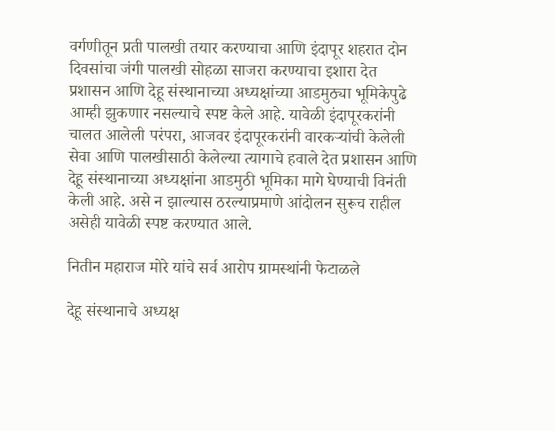वर्गणीतून प्रती पालखी तयार करण्याचा आणि इंदापूर शहरात दोन दिवसांचा जंगी पालखी सोहळा साजरा करण्याचा इशारा देत प्रशासन आणि देहू संस्थानाच्या अध्यक्षांच्या आडमुठ्या भूमिकेपुढे आम्ही झुकणार नसल्याचे स्पष्ट केले आहे. यावेळी इंदापूरकरांनी चालत आलेली परंपरा, आजवर इंदापूरकरांनी वारकऱ्यांची केलेली सेवा आणि पालखीसाठी केलेल्या त्यागाचे हवाले देत प्रशासन आणि देहू संस्थानाच्या अध्यक्षांना आडमुठी भूमिका मागे घेण्याची विनंती केली आहे. असे न झाल्यास ठरल्याप्रमाणे आंदोलन सुरूच राहील असेही यावेळी स्पष्ट करण्यात आले.

नितीन महाराज मोरे यांचे सर्व आरोप ग्रामस्थांनी फेटाळले

देहू संस्थानाचे अध्यक्ष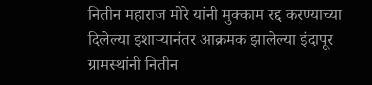नितीन महाराज मोरे यांनी मुक्काम रद्द करण्याच्या दिलेल्या इशाऱ्यानंतर आक्रमक झालेल्या इंदापूर ग्रामस्थांनी नितीन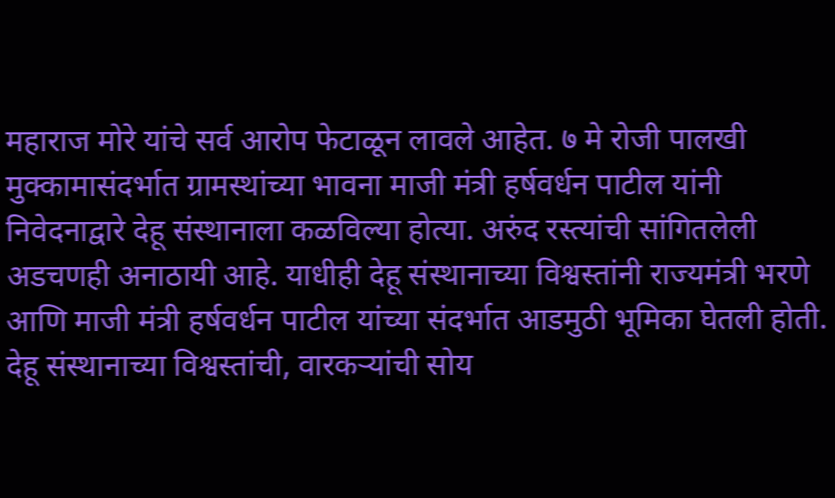महाराज मोरे यांचे सर्व आरोप फेटाळून लावले आहेत. ७ मे रोजी पालखी मुक्कामासंदर्भात ग्रामस्थांच्या भावना माजी मंत्री हर्षवर्धन पाटील यांनी निवेदनाद्वारे देहू संस्थानाला कळविल्या होत्या. अरुंद रस्त्यांची सांगितलेली अडचणही अनाठायी आहे. याधीही देहू संस्थानाच्या विश्वस्तांनी राज्यमंत्री भरणे आणि माजी मंत्री हर्षवर्धन पाटील यांच्या संदर्भात आडमुठी भूमिका घेतली होती. देहू संस्थानाच्या विश्वस्तांची, वारकऱ्यांची सोय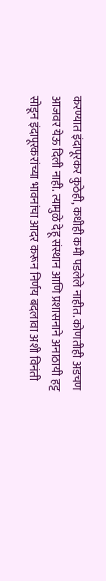करण्यात इंदापूरकर कुठेही, कधीही कमी पडलेले नाहीत. कोणतीही अडचण आजवर येऊ दिली नाही. त्यामुळे देहू संस्थान आणि प्रशासनाने अनाठायी हट्ट सोडून इंदापूरकरांच्या भावनांचा आदर करून निर्णय बदलावा अशी विनंती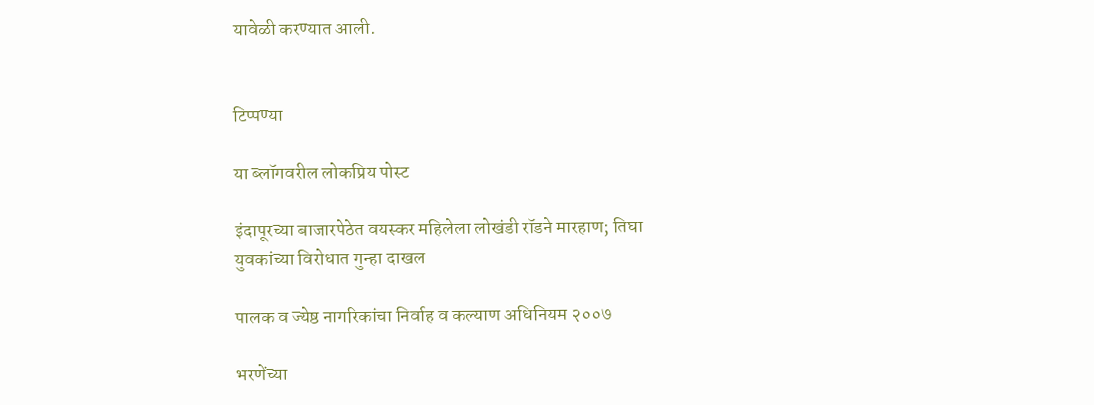यावेळी करण्यात आली.


टिप्पण्या

या ब्लॉगवरील लोकप्रिय पोस्ट

इंदापूरच्या बाजारपेठेत वयस्कर महिलेला लोखंडी रॉडने मारहाण; तिघा युवकांच्या विरोधात गुन्हा दाखल

पालक व ज्येष्ठ नागरिकांचा निर्वाह व कल्याण अधिनियम २००७

भरणेंच्या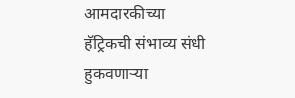आमदारकीच्या हॅट्रिकची संभाव्य संधी हुकवणाऱ्या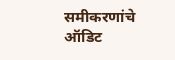समीकरणांचे ऑडिट